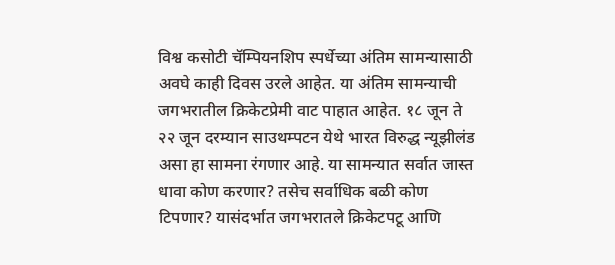विश्व कसोटी चॅम्पियनशिप स्पर्धेच्या अंतिम सामन्यासाठी अवघे काही दिवस उरले आहेत. या अंतिम सामन्याची जगभरातील क्रिकेटप्रेमी वाट पाहात आहेत. १८ जून ते २२ जून दरम्यान साउथम्पटन येथे भारत विरुद्ध न्यूझीलंड असा हा सामना रंगणार आहे. या सामन्यात सर्वात जास्त धावा कोण करणार? तसेच सर्वाधिक बळी कोण टिपणार? यासंदर्भात जगभरातले क्रिकेटपटू आणि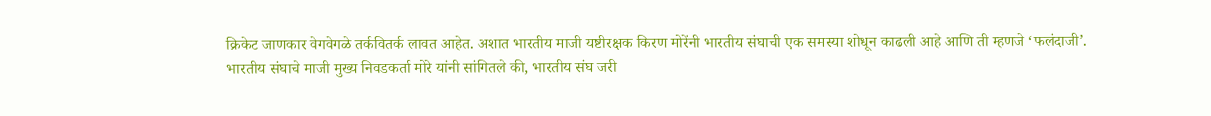क्रिकेट जाणकार वेगवेगळे तर्कवितर्क लावत आहेत. अशात भारतीय माजी यष्टीरक्षक किरण मोरेंनी भारतीय संघाची एक समस्या शोधून काढली आहे आणि ती म्हणजे ‘फलंदाजी’.
भारतीय संघाचे माजी मुख्य निवडकर्ता मोरे यांनी सांगितले की, भारतीय संघ जरी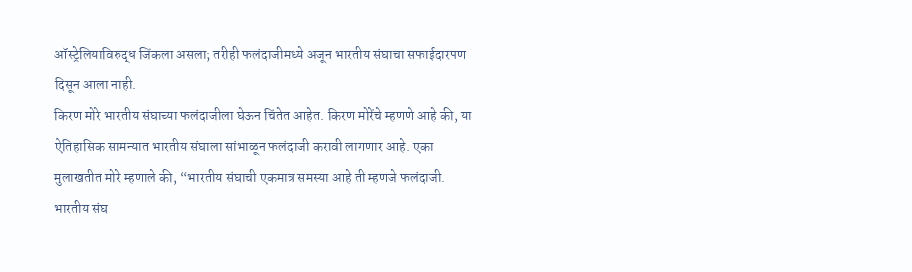ऑस्ट्रेलियाविरुद्ध जिंकला असला; तरीही फलंदाजीमध्ये अजून भारतीय संघाचा सफाईदारपण दिसून आला नाही.
किरण मोरे भारतीय संघाच्या फलंदाजीला घेऊन चिंतेत आहेत. किरण मोरेंचे म्हणणे आहे की, या ऐतिहासिक सामन्यात भारतीय संघाला सांभाळून फलंदाजी करावी लागणार आहे. एका मुलाखतीत मोरे म्हणाले की, “भारतीय संघाची एकमात्र समस्या आहे ती म्हणजे फलंदाजी. भारतीय संघ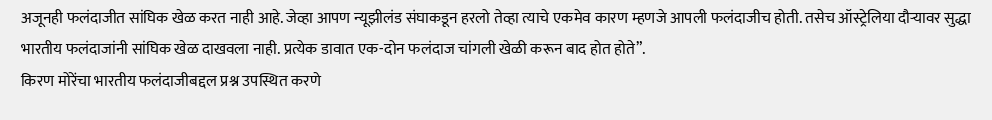अजूनही फलंदाजीत सांघिक खेळ करत नाही आहे. जेव्हा आपण न्यूझीलंड संघाकडून हरलो तेव्हा त्याचे एकमेव कारण म्हणजे आपली फलंदाजीच होती. तसेच ऑस्ट्रेलिया दौऱ्यावर सुद्धा भारतीय फलंदाजांनी सांघिक खेळ दाखवला नाही. प्रत्येक डावात एक-दोन फलंदाज चांगली खेळी करून बाद होत होते”.
किरण मोरेंचा भारतीय फलंदाजीबद्दल प्रश्न उपस्थित करणे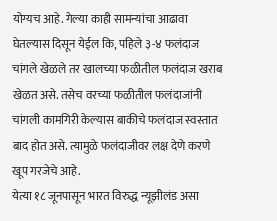योग्यच आहे. गेल्या काही सामन्यांचा आढावा घेतल्यास दिसून येईल कि, पहिले ३-४ फलंदाज चांगले खेळले तर खालच्या फळीतील फलंदाज खराब खेळत असे. तसेच वरच्या फळीतील फलंदाजांनी चांगली कामगिरी केल्यास बाकीचे फलंदाज स्वस्तात बाद होत असे. त्यामुळे फलंदाजीवर लक्ष देणे करणे खूप गरजेचे आहे.
येत्या १८ जूनपासून भारत विरुद्ध न्यूझीलंड असा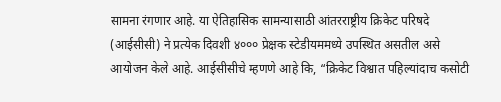सामना रंगणार आहे. या ऐतिहासिक सामन्यासाठी आंतरराष्ट्रीय क्रिकेट परिषदे (आईसीसी) ने प्रत्येक दिवशी ४००० प्रेक्षक स्टेडीयममध्ये उपस्थित असतील असे आयोजन केले आहे. आईसीसीचे म्हणणे आहे कि, “क्रिकेट विश्वात पहिल्यांदाच कसोटी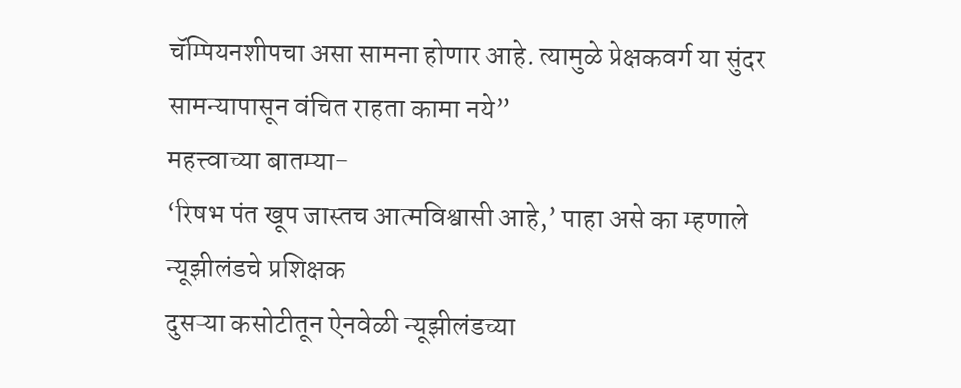चॅम्पियनशीपचा असा सामना होणार आहे. त्यामुळे प्रेक्षकवर्ग या सुंदर सामन्यापासून वंचित राहता कामा नये”
महत्त्वाच्या बातम्या-
‘रिषभ पंत खूप जास्तच आत्मविश्वासी आहे,’ पाहा असे का म्हणाले न्यूझीलंडचे प्रशिक्षक
दुसऱ्या कसोटीतून ऐनवेळी न्यूझीलंडच्या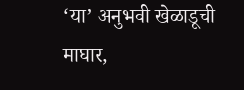‘या’ अनुभवी खेळाडूची माघार,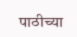पाठीच्या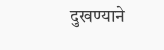दुखण्याने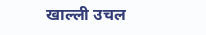खाल्ली उचल